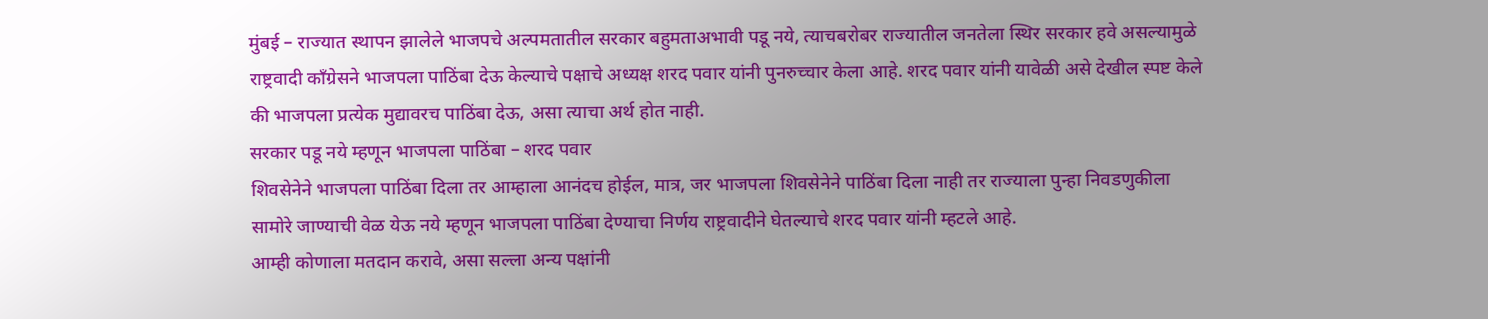मुंबई – राज्यात स्थापन झालेले भाजपचे अल्पमतातील सरकार बहुमताअभावी पडू नये, त्याचबरोबर राज्यातील जनतेला स्थिर सरकार हवे असल्यामुळे राष्ट्रवादी कॉंग्रेसने भाजपला पाठिंबा देऊ केल्याचे पक्षाचे अध्यक्ष शरद पवार यांनी पुनरुच्चार केला आहे. शरद पवार यांनी यावेळी असे देखील स्पष्ट केले की भाजपला प्रत्येक मुद्यावरच पाठिंबा देऊ, असा त्याचा अर्थ होत नाही.
सरकार पडू नये म्हणून भाजपला पाठिंबा – शरद पवार
शिवसेनेने भाजपला पाठिंबा दिला तर आम्हाला आनंदच होईल, मात्र, जर भाजपला शिवसेनेने पाठिंबा दिला नाही तर राज्याला पुन्हा निवडणुकीला सामोरे जाण्याची वेळ येऊ नये म्हणून भाजपला पाठिंबा देण्याचा निर्णय राष्ट्रवादीने घेतल्याचे शरद पवार यांनी म्हटले आहे.
आम्ही कोणाला मतदान करावे, असा सल्ला अन्य पक्षांनी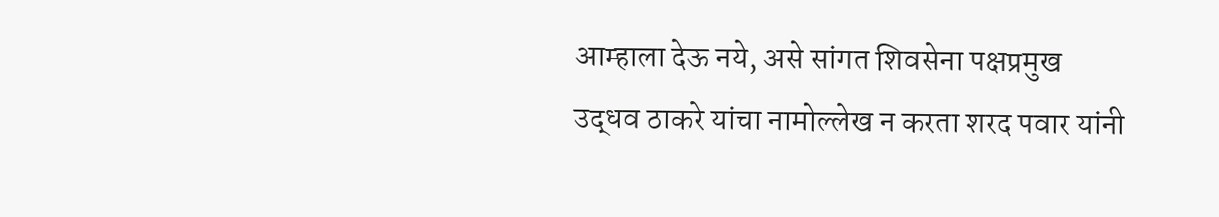आम्हाला देऊ नये, असे सांगत शिवसेना पक्षप्रमुख उद्धव ठाकरे यांचा नामोल्लेख न करता शरद पवार यांनी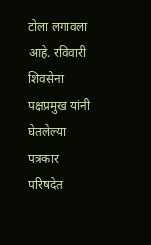टोला लगावला आहे. रविवारी शिवसेना पक्षप्रमुख यांनी घेतलेल्या पत्रकार परिषदेत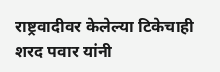राष्ट्रवादीवर केलेल्या टिकेचाही शरद पवार यांनी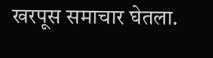खरपूस समाचार घेतला.